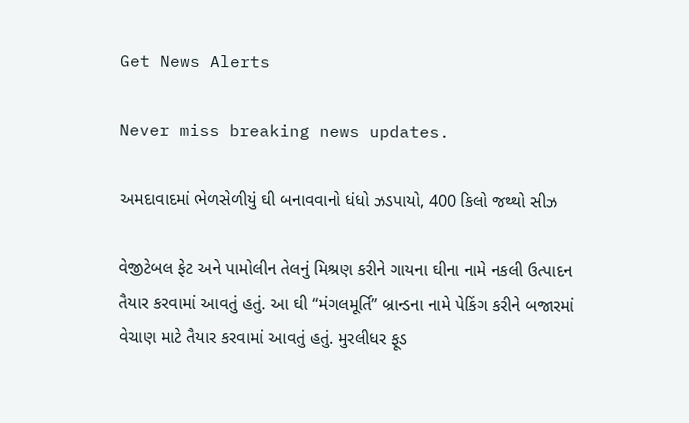Get News Alerts

Never miss breaking news updates.

અમદાવાદમાં ભેળસેળીયું ઘી બનાવવાનો ધંધો ઝડપાયો, 400 કિલો જથ્થો સીઝ

વેજીટેબલ ફેટ અને પામોલીન તેલનું મિશ્રણ કરીને ગાયના ઘીના નામે નકલી ઉત્પાદન તૈયાર કરવામાં આવતું હતું. આ ઘી “મંગલમૂર્તિ” બ્રાન્ડના નામે પેકિંગ કરીને બજારમાં વેચાણ માટે તૈયાર કરવામાં આવતું હતું. મુરલીધર ફૂડ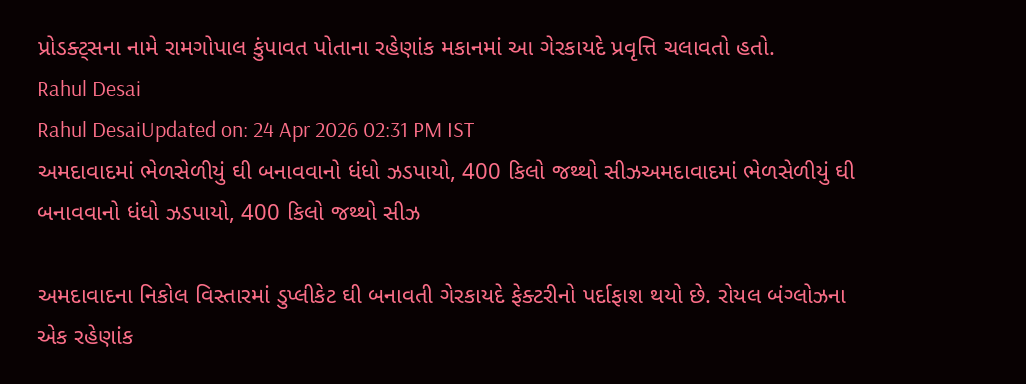પ્રોડક્ટ્સના નામે રામગોપાલ કુંપાવત પોતાના રહેણાંક મકાનમાં આ ગેરકાયદે પ્રવૃત્તિ ચલાવતો હતો.
Rahul Desai
Rahul DesaiUpdated on: 24 Apr 2026 02:31 PM IST
અમદાવાદમાં ભેળસેળીયું ઘી બનાવવાનો ધંધો ઝડપાયો, 400 કિલો જથ્થો સીઝઅમદાવાદમાં ભેળસેળીયું ઘી બનાવવાનો ધંધો ઝડપાયો, 400 કિલો જથ્થો સીઝ

અમદાવાદના નિકોલ વિસ્તારમાં ડુપ્લીકેટ ઘી બનાવતી ગેરકાયદે ફેક્ટરીનો પર્દાફાશ થયો છે. રોયલ બંગ્લોઝના એક રહેણાંક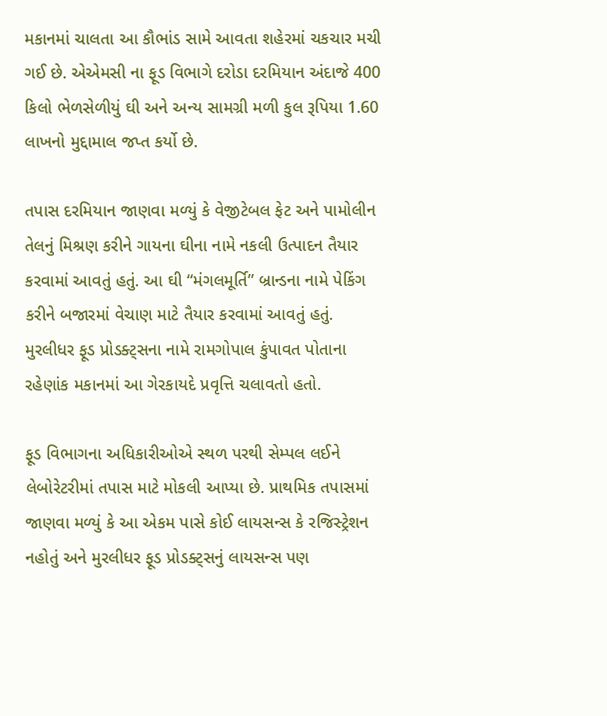મકાનમાં ચાલતા આ કૌભાંડ સામે આવતા શહેરમાં ચકચાર મચી ગઈ છે. એએમસી ના ફૂડ વિભાગે દરોડા દરમિયાન અંદાજે 400 કિલો ભેળસેળીયું ઘી અને અન્ય સામગ્રી મળી કુલ રૂપિયા 1.60 લાખનો મુદ્દામાલ જપ્ત કર્યો છે.

તપાસ દરમિયાન જાણવા મળ્યું કે વેજીટેબલ ફેટ અને પામોલીન તેલનું મિશ્રણ કરીને ગાયના ઘીના નામે નકલી ઉત્પાદન તૈયાર કરવામાં આવતું હતું. આ ઘી “મંગલમૂર્તિ” બ્રાન્ડના નામે પેકિંગ કરીને બજારમાં વેચાણ માટે તૈયાર કરવામાં આવતું હતું. મુરલીધર ફૂડ પ્રોડક્ટ્સના નામે રામગોપાલ કુંપાવત પોતાના રહેણાંક મકાનમાં આ ગેરકાયદે પ્રવૃત્તિ ચલાવતો હતો.

ફૂડ વિભાગના અધિકારીઓએ સ્થળ પરથી સેમ્પલ લઈને લેબોરેટરીમાં તપાસ માટે મોકલી આપ્યા છે. પ્રાથમિક તપાસમાં જાણવા મળ્યું કે આ એકમ પાસે કોઈ લાયસન્સ કે રજિસ્ટ્રેશન નહોતું અને મુરલીધર ફૂડ પ્રોડક્ટ્સનું લાયસન્સ પણ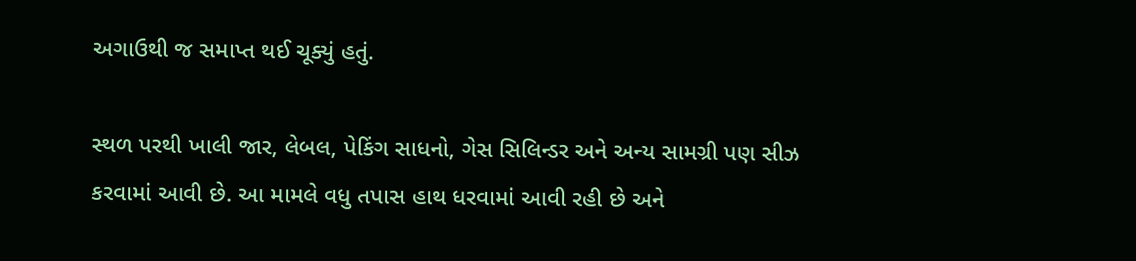અગાઉથી જ સમાપ્ત થઈ ચૂક્યું હતું.

સ્થળ પરથી ખાલી જાર, લેબલ, પેકિંગ સાધનો, ગેસ સિલિન્ડર અને અન્ય સામગ્રી પણ સીઝ કરવામાં આવી છે. આ મામલે વધુ તપાસ હાથ ધરવામાં આવી રહી છે અને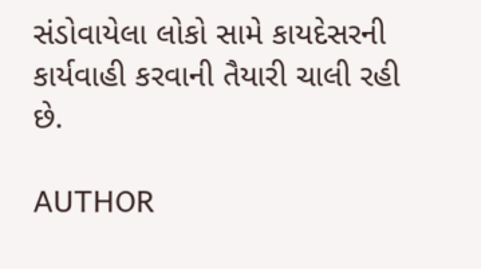સંડોવાયેલા લોકો સામે કાયદેસરની કાર્યવાહી કરવાની તૈયારી ચાલી રહી છે.

AUTHOR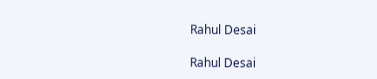Rahul Desai

Rahul Desai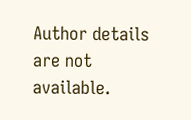Author details are not available.